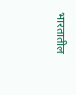भारतातील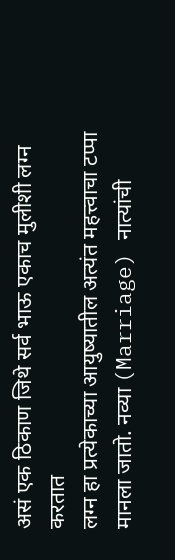असं एक ठिकाण जिथे सर्व भाऊ एकाच मुलीशी लग्न करतात
लग्न हा प्रत्येकाच्या आयुष्यातील अत्यंत महत्त्वाचा टप्पा मानला जातो. नव्या (Marriage) नात्यांची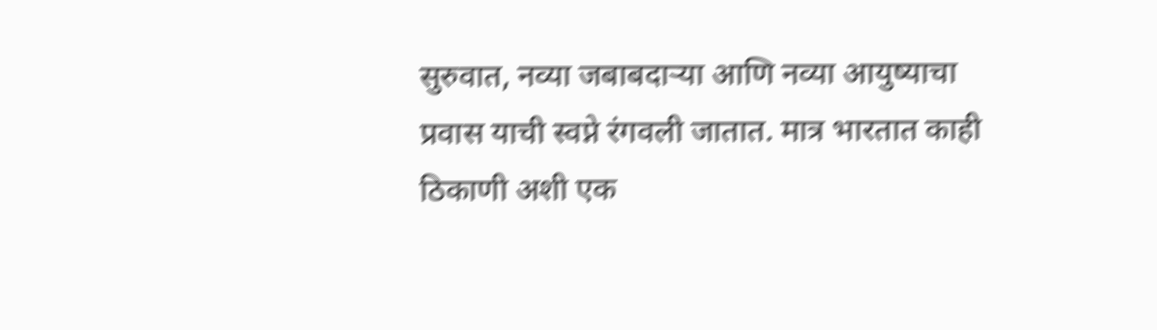सुरुवात, नव्या जबाबदाऱ्या आणि नव्या आयुष्याचा प्रवास याची स्वप्ने रंगवली जातात. मात्र भारतात काही ठिकाणी अशी एक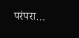परंपरा…